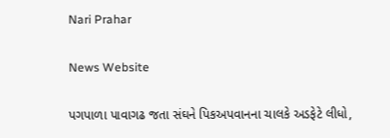Nari Prahar

News Website

પગપાળા પાવાગઢ જતા સંઘને પિકઅપવાનના ચાલકે અડફેટે લીધો,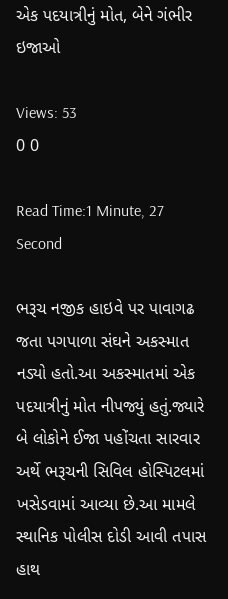એક પદયાત્રીનું મોત, બેને ગંભીર ઇજાઓ

Views: 53
0 0

Read Time:1 Minute, 27 Second

ભરૂચ નજીક હાઇવે પર પાવાગઢ જતા પગપાળા સંઘને અકસ્માત નડ્યો હતો.આ અકસ્માતમાં એક પદયાત્રીનું મોત નીપજ્યું હતું.જ્યારે બે લોકોને ઈજા પહોંચતા સારવાર અર્થે ભરૂચની સિવિલ હોસ્પિટલમાં ખસેડવામાં આવ્યા છે.આ મામલે સ્થાનિક પોલીસ દોડી આવી તપાસ હાથ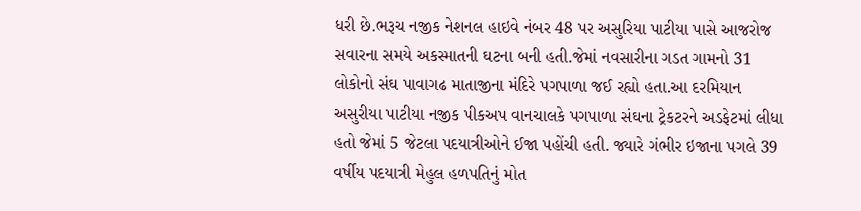ધરી છે.ભરૂચ નજીક નેશનલ હાઇવે નંબર 48 પર અસુરિયા પાટીયા પાસે આજરોજ સવારના સમયે અકસ્માતની ઘટના બની હતી.જેમાં નવસારીના ગડત ગામનો 31 લોકોનો સંઘ પાવાગઢ માતાજીના મંદિરે પગપાળા જઈ રહ્યો હતા.આ દરમિયાન અસુરીયા પાટીયા નજીક પીકઅપ વાનચાલકે પગપાળા સંઘના ટ્રેકટરને અડફેટમાં લીધા હતો જેમાં 5 જેટલા પદયાત્રીઓને ઈજા પહોંચી હતી. જ્યારે ગંભીર ઇજાના પગલે 39 વર્ષીય પદયાત્રી મેહુલ હળપતિનું મોત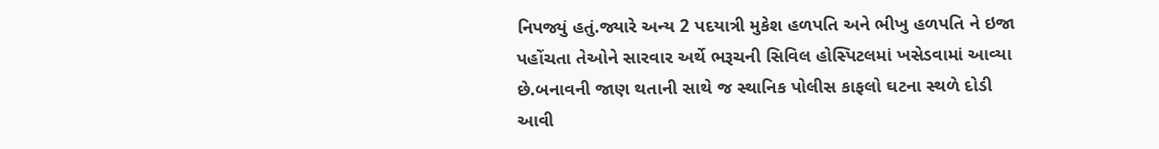નિપજ્યું હતું.જ્યારે અન્ય 2 પદયાત્રી મુકેશ હળપતિ અને ભીખુ હળપતિ ને ઇજા પહોંચતા તેઓને સારવાર અર્થે ભરૂચની સિવિલ હોસ્પિટલમાં ખસેડવામાં આવ્યા છે.બનાવની જાણ થતાની સાથે જ સ્થાનિક પોલીસ કાફલો ઘટના સ્થળે દોડી આવી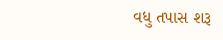વધુ તપાસ શરૂ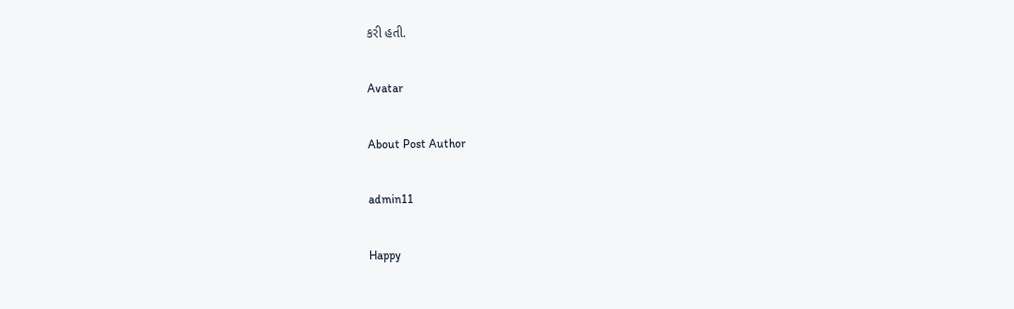કરી હતી.

Avatar

About Post Author

admin11

Happy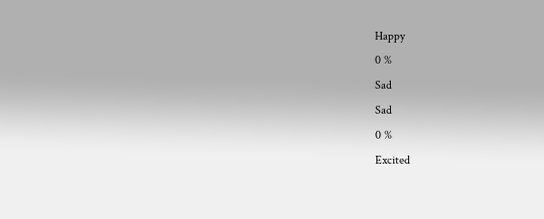Happy
0 %
Sad
Sad
0 %
Excited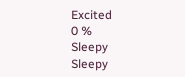Excited
0 %
Sleepy
Sleepy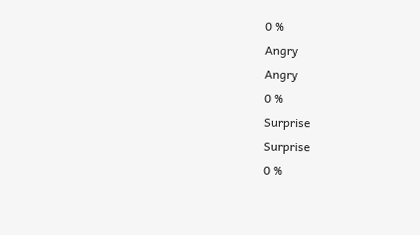0 %
Angry
Angry
0 %
Surprise
Surprise
0 %